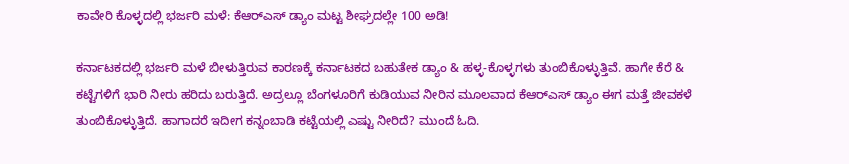ಕಾವೇರಿ ಕೊಳ್ಳದಲ್ಲಿ ಭರ್ಜರಿ ಮಳೆ: ಕೆಆರ್‌ಎಸ್ ಡ್ಯಾಂ ಮಟ್ಟ ಶೀಘ್ರದಲ್ಲೇ 100 ಅಡಿ!

ಕರ್ನಾಟಕದಲ್ಲಿ ಭರ್ಜರಿ ಮಳೆ ಬೀಳುತ್ತಿರುವ ಕಾರಣಕ್ಕೆ ಕರ್ನಾಟಕದ ಬಹುತೇಕ ಡ್ಯಾಂ & ಹಳ್ಳ-ಕೊಳ್ಳಗಳು ತುಂಬಿಕೊಳ್ಳುತ್ತಿವೆ. ಹಾಗೇ ಕೆರೆ & ಕಟ್ಟೆಗಳಿಗೆ ಭಾರಿ ನೀರು ಹರಿದು ಬರುತ್ತಿದೆ. ಅದ್ರಲ್ಲೂ ಬೆಂಗಳೂರಿಗೆ ಕುಡಿಯುವ ನೀರಿನ ಮೂಲವಾದ ಕೆಆರ್‌ಎಸ್ ಡ್ಯಾಂ ಈಗ ಮತ್ತೆ ಜೀವಕಳೆ ತುಂಬಿಕೊಳ್ಳುತ್ತಿದೆ. ಹಾಗಾದರೆ ಇದೀಗ ಕನ್ನಂಬಾಡಿ ಕಟ್ಟೆಯಲ್ಲಿ ಎಷ್ಟು ನೀರಿದೆ? ಮುಂದೆ ಓದಿ.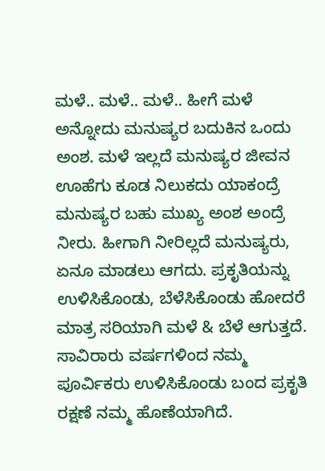ಮಳೆ.. ಮಳೆ.. ಮಳೆ.. ಹೀಗೆ ಮಳೆ ಅನ್ನೋದು ಮನುಷ್ಯರ ಬದುಕಿನ ಒಂದು ಅಂಶ. ಮಳೆ ಇಲ್ಲದೆ ಮನುಷ್ಯರ ಜೀವನ ಊಹೆಗು ಕೂಡ ನಿಲುಕದು ಯಾಕಂದ್ರೆ ಮನುಷ್ಯರ ಬಹು ಮುಖ್ಯ ಅಂಶ ಅಂದ್ರೆ ನೀರು. ಹೀಗಾಗಿ ನೀರಿಲ್ಲದೆ ಮನುಷ್ಯರು, ಏನೂ ಮಾಡಲು ಆಗದು. ಪ್ರಕೃತಿಯನ್ನು ಉಳಿಸಿಕೊಂಡು, ಬೆಳೆಸಿಕೊಂಡು ಹೋದರೆ ಮಾತ್ರ ಸರಿಯಾಗಿ ಮಳೆ & ಬೆಳೆ ಆಗುತ್ತದೆ. ಸಾವಿರಾರು ವರ್ಷಗಳಿಂದ ನಮ್ಮ ಪೂರ್ವಿಕರು ಉಳಿಸಿಕೊಂಡು ಬಂದ ಪ್ರಕೃತಿ ರಕ್ಷಣೆ ನಮ್ಮ ಹೊಣೆಯಾಗಿದೆ.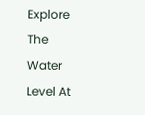Explore The Water Level At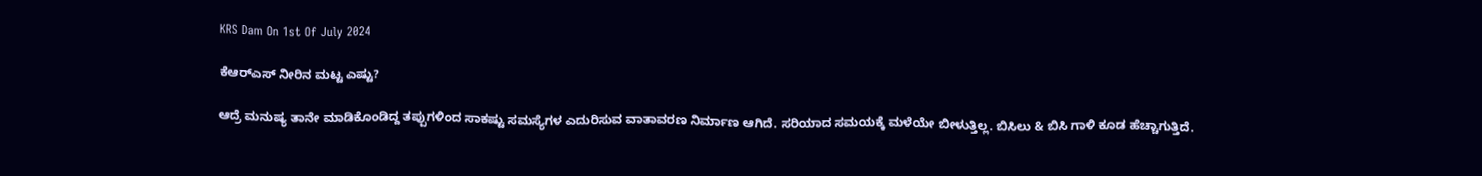KRS Dam On 1st Of July 2024

ಕೆಆರ್‌ಎಸ್ ನೀರಿನ ಮಟ್ಟ ಎಷ್ಟು?

ಆದ್ರೆ ಮನುಷ್ಯ ತಾನೇ ಮಾಡಿಕೊಂಡಿದ್ದ ತಪ್ಪುಗಳಿಂದ ಸಾಕಷ್ಟು ಸಮಸ್ಯೆಗಳ ಎದುರಿಸುವ ವಾತಾವರಣ ನಿರ್ಮಾಣ ಆಗಿದೆ. ಸರಿಯಾದ ಸಮಯಕ್ಕೆ ಮಳೆಯೇ ಬೀಳುತ್ತಿಲ್ಲ. ಬಿಸಿಲು & ಬಿಸಿ ಗಾಳಿ ಕೂಡ ಹೆಚ್ಚಾಗುತ್ತಿದೆ.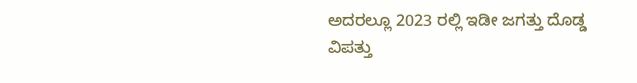ಅದರಲ್ಲೂ 2023 ರಲ್ಲಿ ಇಡೀ ಜಗತ್ತು ದೊಡ್ಡ ವಿಪತ್ತು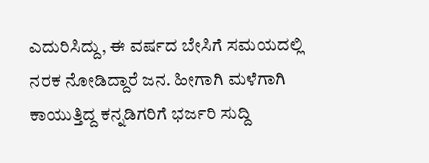ಎದುರಿಸಿದ್ದು, ಈ ವರ್ಷದ ಬೇಸಿಗೆ ಸಮಯದಲ್ಲಿ ನರಕ ನೋಡಿದ್ದಾರೆ ಜನ. ಹೀಗಾಗಿ ಮಳೆಗಾಗಿ ಕಾಯುತ್ತಿದ್ದ ಕನ್ನಡಿಗರಿಗೆ ಭರ್ಜರಿ ಸುದ್ದಿ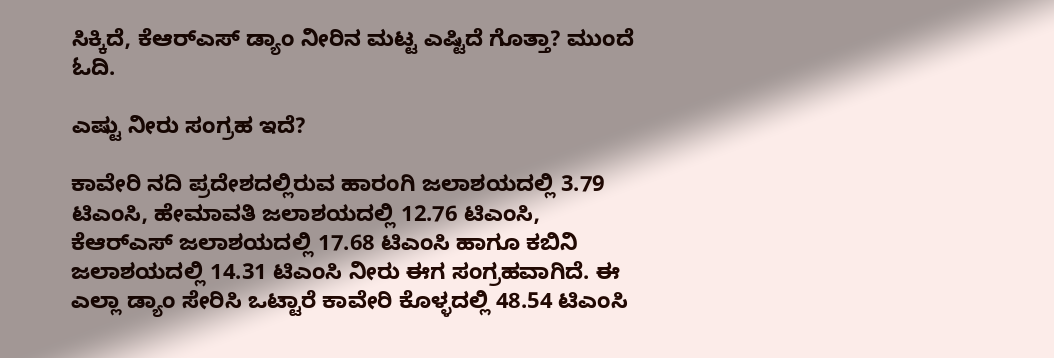ಸಿಕ್ಕಿದೆ, ಕೆಆರ್‌ಎಸ್ ಡ್ಯಾಂ ನೀರಿನ ಮಟ್ಟ ಎಷ್ಟಿದೆ ಗೊತ್ತಾ? ಮುಂದೆ ಓದಿ.

ಎಷ್ಟು ನೀರು ಸಂಗ್ರಹ ಇದೆ?

ಕಾವೇರಿ ನದಿ ಪ್ರದೇಶದಲ್ಲಿರುವ ಹಾರಂಗಿ ಜಲಾಶಯದಲ್ಲಿ 3.79 ಟಿಎಂಸಿ, ಹೇಮಾವತಿ ಜಲಾಶಯದಲ್ಲಿ 12.76 ಟಿಎಂಸಿ, ಕೆಆರ್‌ಎಸ್ ಜಲಾಶಯದಲ್ಲಿ 17.68 ಟಿಎಂಸಿ ಹಾಗೂ ಕಬಿನಿ ಜಲಾಶಯದಲ್ಲಿ 14.31 ಟಿಎಂಸಿ ನೀರು ಈಗ ಸಂಗ್ರಹವಾಗಿದೆ. ಈ ಎಲ್ಲಾ ಡ್ಯಾಂ ಸೇರಿಸಿ ಒಟ್ಟಾರೆ ಕಾವೇರಿ ಕೊಳ್ಳದಲ್ಲಿ 48.54 ಟಿಎಂಸಿ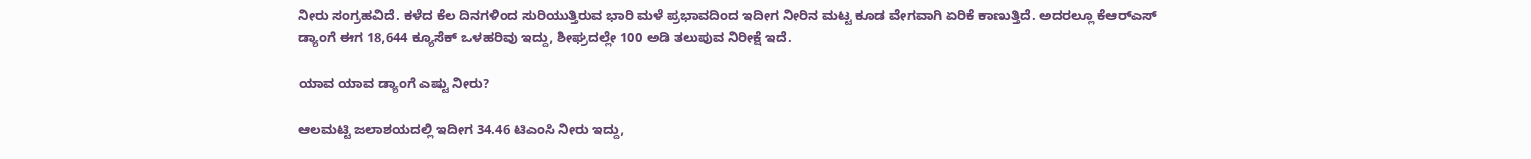ನೀರು ಸಂಗ್ರಹವಿದೆ. ಕಳೆದ ಕೆಲ ದಿನಗಳಿಂದ ಸುರಿಯುತ್ತಿರುವ ಭಾರಿ ಮಳೆ ಪ್ರಭಾವದಿಂದ ಇದೀಗ ನೀರಿನ ಮಟ್ಟ ಕೂಡ ವೇಗವಾಗಿ ಏರಿಕೆ ಕಾಣುತ್ತಿದೆ. ಅದರಲ್ಲೂ ಕೆಆರ್‌ಎಸ್ ಡ್ಯಾಂಗೆ ಈಗ 18,644 ಕ್ಯೂಸೆಕ್ ಒಳಹರಿವು ಇದ್ದು, ಶೀಘ್ರದಲ್ಲೇ 100 ಅಡಿ ತಲುಪುವ ನಿರೀಕ್ಷೆ ಇದೆ.

ಯಾವ ಯಾವ ಡ್ಯಾಂಗೆ ಎಷ್ಟು ನೀರು?

ಆಲಮಟ್ಟಿ ಜಲಾಶಯದಲ್ಲಿ ಇದೀಗ 34.46 ಟಿಎಂಸಿ ನೀರು ಇದ್ದು,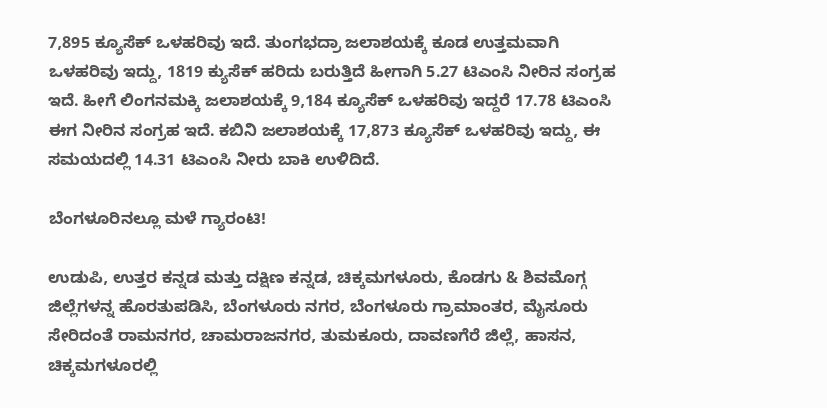7,895 ಕ್ಯೂಸೆಕ್ ಒಳಹರಿವು ಇದೆ. ತುಂಗಭದ್ರಾ ಜಲಾಶಯಕ್ಕೆ ಕೂಡ ಉತ್ತಮವಾಗಿ ಒಳಹರಿವು ಇದ್ದು, 1819 ಕ್ಯುಸೆಕ್ ಹರಿದು ಬರುತ್ತಿದೆ ಹೀಗಾಗಿ 5.27 ಟಿಎಂಸಿ ನೀರಿನ ಸಂಗ್ರಹ ಇದೆ. ಹೀಗೆ ಲಿಂಗನಮಕ್ಕಿ ಜಲಾಶಯಕ್ಕೆ 9,184 ಕ್ಯೂಸೆಕ್ ಒಳಹರಿವು ಇದ್ದರೆ 17.78 ಟಿಎಂಸಿ ಈಗ ನೀರಿನ ಸಂಗ್ರಹ ಇದೆ. ಕಬಿನಿ ಜಲಾಶಯಕ್ಕೆ 17,873 ಕ್ಯೂಸೆಕ್ ಒಳಹರಿವು ಇದ್ದು, ಈ ಸಮಯದಲ್ಲಿ 14.31 ಟಿಎಂಸಿ ನೀರು ಬಾಕಿ ಉಳಿದಿದೆ.

ಬೆಂಗಳೂರಿನಲ್ಲೂ ಮಳೆ ಗ್ಯಾರಂಟಿ!

ಉಡುಪಿ, ಉತ್ತರ ಕನ್ನಡ ಮತ್ತು ದಕ್ಷಿಣ ಕನ್ನಡ, ಚಿಕ್ಕಮಗಳೂರು, ಕೊಡಗು & ಶಿವಮೊಗ್ಗ ಜಿಲ್ಲೆಗಳನ್ನ ಹೊರತುಪಡಿಸಿ, ಬೆಂಗಳೂರು ನಗರ, ಬೆಂಗಳೂರು ಗ್ರಾಮಾಂತರ, ಮೈಸೂರು ಸೇರಿದಂತೆ ರಾಮನಗರ, ಚಾಮರಾಜನಗರ, ತುಮಕೂರು, ದಾವಣಗೆರೆ ಜಿಲ್ಲೆ, ಹಾಸನ, ಚಿಕ್ಕಮಗಳೂರಲ್ಲಿ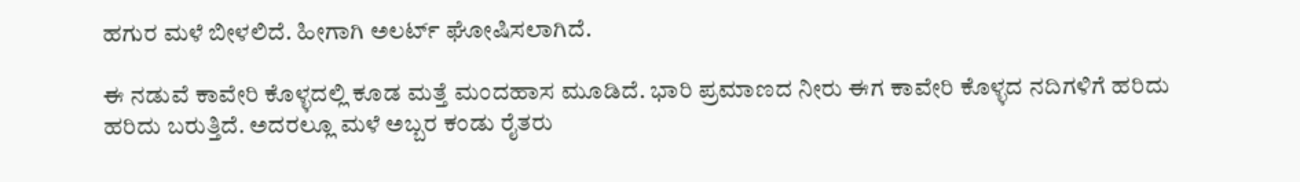ಹಗುರ ಮಳೆ ಬೀಳಲಿದೆ. ಹೀಗಾಗಿ ಅಲರ್ಟ್ ಘೋಷಿಸಲಾಗಿದೆ.

ಈ ನಡುವೆ ಕಾವೇರಿ ಕೊಳ್ಳದಲ್ಲಿ ಕೂಡ ಮತ್ತೆ ಮಂದಹಾಸ ಮೂಡಿದೆ. ಭಾರಿ ಪ್ರಮಾಣದ ನೀರು ಈಗ ಕಾವೇರಿ ಕೊಳ್ಳದ ನದಿಗಳಿಗೆ ಹರಿದು ಹರಿದು ಬರುತ್ತಿದೆ. ಅದರಲ್ಲೂ ಮಳೆ ಅಬ್ಬರ ಕಂಡು ರೈತರು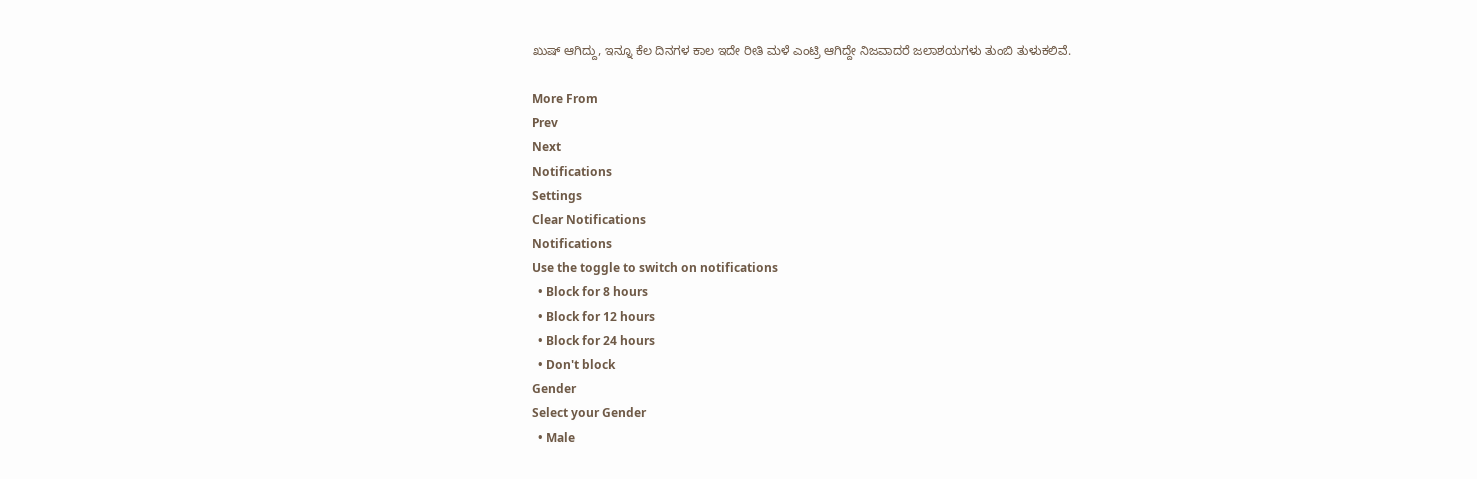ಖುಷ್ ಆಗಿದ್ದು, ಇನ್ನೂ ಕೆಲ ದಿನಗಳ ಕಾಲ ಇದೇ ರೀತಿ ಮಳೆ ಎಂಟ್ರಿ ಆಗಿದ್ದೇ ನಿಜವಾದರೆ ಜಲಾಶಯಗಳು ತುಂಬಿ ತುಳುಕಲಿವೆ.

More From
Prev
Next
Notifications
Settings
Clear Notifications
Notifications
Use the toggle to switch on notifications
  • Block for 8 hours
  • Block for 12 hours
  • Block for 24 hours
  • Don't block
Gender
Select your Gender
  • Male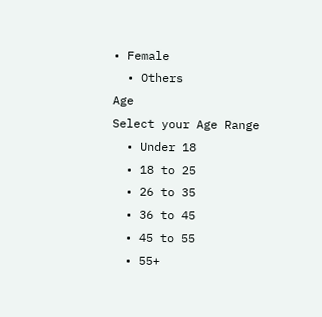• Female
  • Others
Age
Select your Age Range
  • Under 18
  • 18 to 25
  • 26 to 35
  • 36 to 45
  • 45 to 55
  • 55+